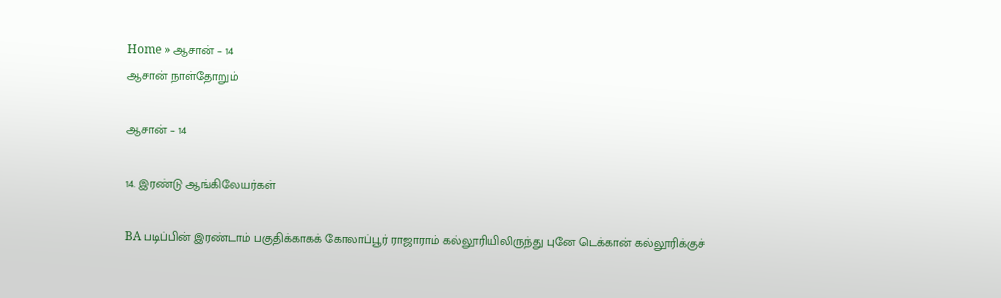Home » ஆசான் – 14
ஆசான் நாள்தோறும்

ஆசான் – 14

14. இரண்டு ஆங்கிலேயர்கள்

BA படிப்பின் இரண்டாம் பகுதிக்காகக் கோலாப்பூர் ராஜாராம் கல்லூரியிலிருந்து புனே டெக்கான் கல்லூரிக்குச்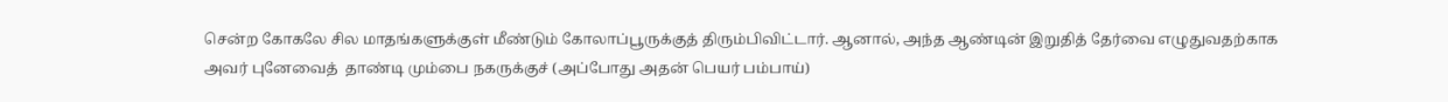சென்ற கோகலே சில மாதங்களுக்குள் மீண்டும் கோலாப்பூருக்குத் திரும்பிவிட்டார். ஆனால், அந்த ஆண்டின் இறுதித் தேர்வை எழுதுவதற்காக அவர் புனேவைத்  தாண்டி மும்பை நகருக்குச் (அப்போது அதன் பெயர் பம்பாய்)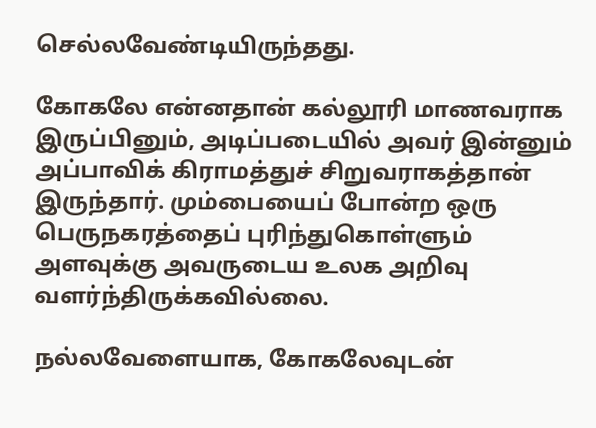செல்லவேண்டியிருந்தது.

கோகலே என்னதான் கல்லூரி மாணவராக இருப்பினும், அடிப்படையில் அவர் இன்னும் அப்பாவிக் கிராமத்துச் சிறுவராகத்தான் இருந்தார். மும்பையைப் போன்ற ஒரு பெருநகரத்தைப் புரிந்துகொள்ளும் அளவுக்கு அவருடைய உலக அறிவு வளர்ந்திருக்கவில்லை.

நல்லவேளையாக, கோகலேவுடன்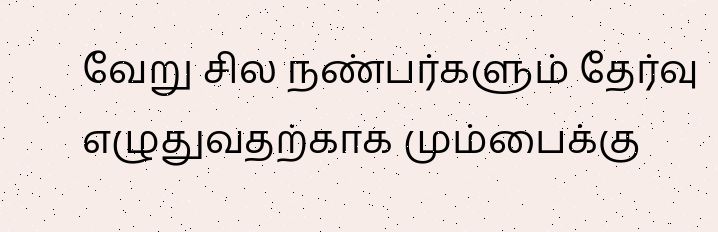வேறு சில நண்பர்களும் தேர்வு எழுதுவதற்காக மும்பைக்கு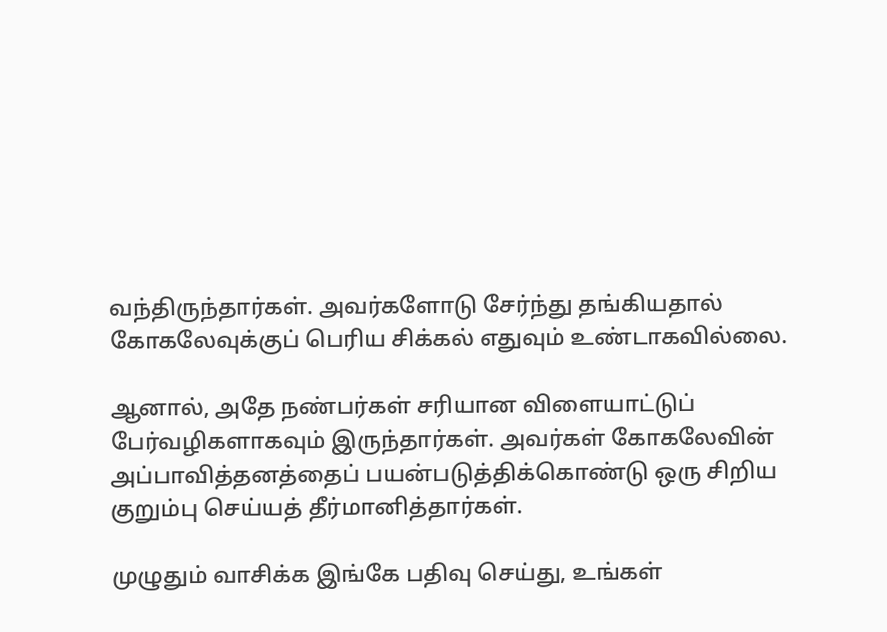வந்திருந்தார்கள். அவர்களோடு சேர்ந்து தங்கியதால் கோகலேவுக்குப் பெரிய சிக்கல் எதுவும் உண்டாகவில்லை.

ஆனால், அதே நண்பர்கள் சரியான விளையாட்டுப் பேர்வழிகளாகவும் இருந்தார்கள். அவர்கள் கோகலேவின் அப்பாவித்தனத்தைப் பயன்படுத்திக்கொண்டு ஒரு சிறிய குறும்பு செய்யத் தீர்மானித்தார்கள்.

முழுதும் வாசிக்க இங்கே பதிவு செய்து, உங்கள்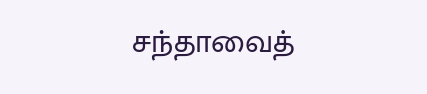சந்தாவைத்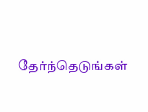தேர்ந்தெடுங்கள்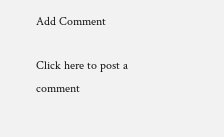Add Comment

Click here to post a comment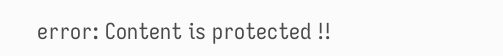error: Content is protected !!